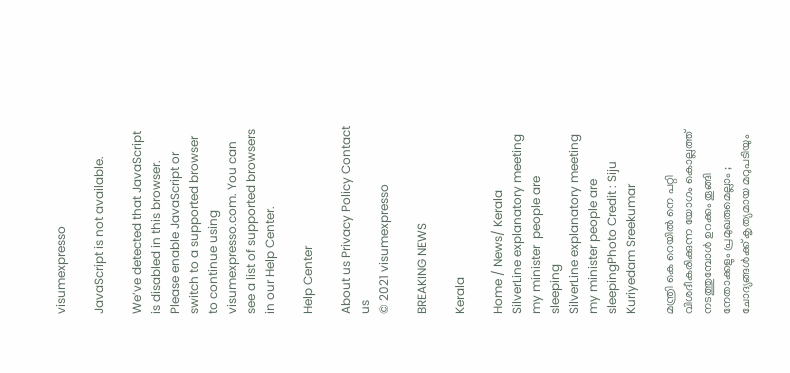visumexpresso

JavaScript is not available.

We’ve detected that JavaScript is disabled in this browser. Please enable JavaScript or switch to a supported browser to continue using visumexpresso.com. You can see a list of supported browsers in our Help Center.

Help Center

About us Privacy Policy Contact us
© 2021 visumexpresso

BREAKING NEWS

Kerala

Home / News/ Kerala
SilverLine explanatory meeting my minister  people are sleeping
SilverLine explanatory meeting my minister people are sleepingPhoto Credit : Siju Kuriyedam Sreekumar

മന്ത്രി കെ റെയിൽ നെ പറ്റി വിശദീകരിക്കുന്ന യോഗം കൊല്ലത്ത് നടത്തുമ്പോൾ ഉറക്കം തൂങ്ങി നേതാക്കളും പ്രമുഖരുമെല്ലാം ; ചോദ്യങ്ങൾക്ക് കൃത്യമായ മറുപടിയും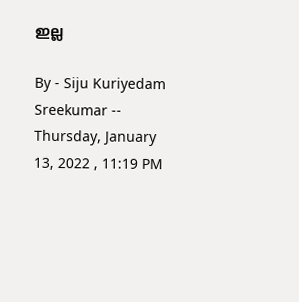ഇല്ല

By - Siju Kuriyedam Sreekumar -- Thursday, January 13, 2022 , 11:19 PM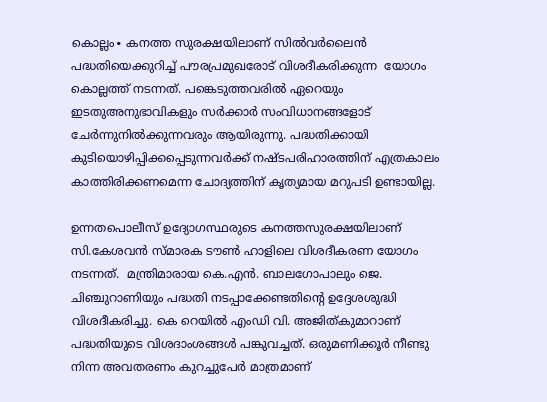കൊല്ലം∙ കനത്ത സുരക്ഷയിലാണ് സില്‍വര്‍ലൈന്‍ പദ്ധതിയെക്കുറിച്ച് പൗരപ്രമുഖരോട് വിശദീകരിക്കുന്ന  യോഗം കൊല്ലത്ത് നടന്നത്. പങ്കെടുത്തവരില്‍ ഏറെയും ഇടതുഅനുഭാവികളും സര്‍ക്കാര്‍ സംവിധാനങ്ങളോട് ചേര്‍ന്നുനില്‍ക്കുന്നവരും ആയിരുന്നു. പദ്ധതിക്കായി കുടിയൊഴിപ്പിക്കപ്പെടുന്നവര്‍ക്ക് നഷ്ടപരിഹാരത്തിന് എത്രകാലം കാത്തിരിക്കണമെന്ന ചോദ്യത്തിന് കൃത്യമായ മറുപടി ഉണ്ടായില്ല.

ഉന്നതപൊലീസ് ഉദ്യോഗസ്ഥരുടെ കനത്തസുരക്ഷയിലാണ് സി.കേശവന്‍ സ്മാരക ടൗണ്‍ ഹാളിലെ വിശദീകരണ യോഗം നടന്നത്.  മന്ത്രിമാരായ കെ.എന്‍. ബാലഗോപാലും ജെ. ചിഞ്ചുറാണിയും പദ്ധതി നടപ്പാക്കേണ്ടതിന്റെ ഉദ്ദേശശുദ്ധി വിശദീകരിച്ചു. കെ റെയില്‍ എംഡി വി. അജിത്കുമാറാണ് പദ്ധതിയുടെ വിശദാംശങ്ങള്‍ പങ്കുവച്ചത്. ഒരുമണിക്കൂര്‍ നീണ്ടു നിന്ന അവതരണം കുറച്ചുപേര്‍ മാത്രമാണ്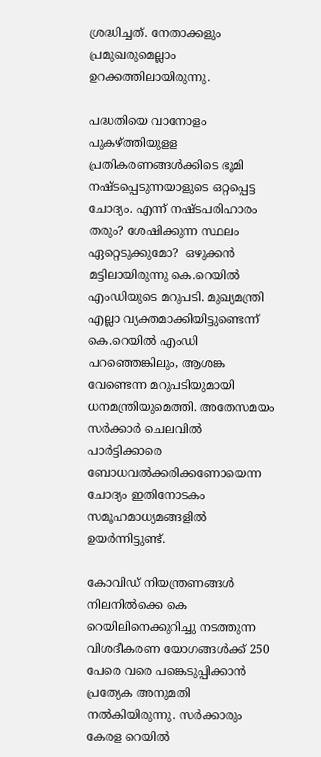ശ്രദ്ധിച്ചത്. നേതാക്കളും പ്രമുഖരുമെല്ലാം ഉറക്കത്തിലായിരുന്നു.

പദ്ധതിയെ വാനോളം പുകഴ്ത്തിയുളള പ്രതികരണങ്ങള്‍ക്കിടെ ഭൂമി നഷ്ടപ്പെടുന്നയാളുടെ ഒറ്റപ്പെട്ട ചോദ്യം. എന്ന് നഷ്ടപരിഹാരം തരും? ശേഷിക്കുന്ന സ്ഥലം ഏറ്റെടുക്കുമോ?  ഒഴുക്കന്‍ മട്ടിലായിരുന്നു കെ.റെയില്‍ എംഡിയുടെ മറുപടി. മുഖ്യമന്ത്രി എല്ലാ വ്യക്തമാക്കിയിട്ടുണ്ടെന്ന് കെ.റെയില്‍ എംഡി പറഞ്ഞെങ്കിലും, ആശങ്ക വേണ്ടെന്ന മറുപടിയുമായി ധനമന്ത്രിയുമെത്തി. അതേസമയം സര്‍ക്കാര്‍ ചെലവില്‍ പാര്‍ട്ടിക്കാരെ ബോധവല്‍ക്കരിക്കണോയെന്ന ചോദ്യം ഇതിനോടകം സമൂഹമാധ്യമങ്ങളില്‍ ഉയര്‍ന്നിട്ടുണ്ട്.

കോവി‍ഡ് നിയന്ത്രണങ്ങൾ നിലനിൽക്കെ കെ റെയിലിനെക്കുറിച്ചു നടത്തുന്ന വിശദീകരണ യോഗങ്ങൾക്ക് 250 പേരെ വരെ പങ്കെടുപ്പിക്കാൻ പ്രത്യേക അനുമതി നൽകിയിരുന്നു. സർക്കാരും കേരള റെയിൽ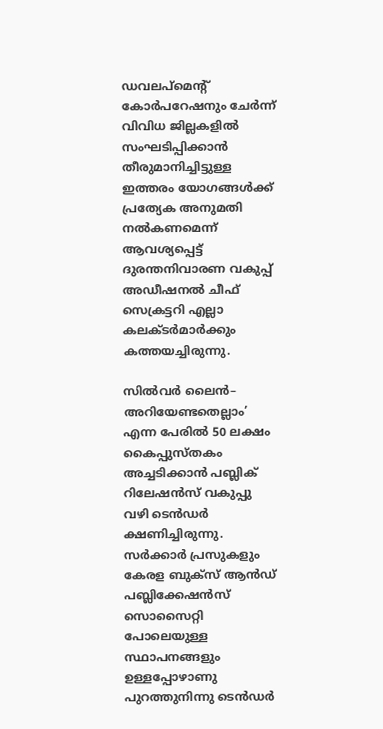ഡവലപ്മെന്റ് കോർപറേഷനും ചേർന്ന് വിവിധ ജില്ലകളിൽ സംഘടിപ്പിക്കാൻ തീരുമാനിച്ചിട്ടുള്ള ഇത്തരം യോഗങ്ങൾക്ക് പ്രത്യേക അനുമതി നൽകണമെന്ന് ആവശ്യപ്പെട്ട് ദുരന്തനിവാരണ വകുപ്പ് അഡീഷനൽ ചീഫ് സെക്രട്ടറി എല്ലാ കലക്ടർമാർക്കും കത്തയച്ചിരുന്നു.

സിൽവർ ലൈൻ– അറിയേണ്ടതെല്ലാം’ എന്ന പേരിൽ 50 ലക്ഷം കൈപ്പുസ്തകം അച്ചടിക്കാൻ പബ്ലിക് റിലേഷൻസ് വകുപ്പു വഴി ടെൻഡർ ക്ഷണിച്ചിരുന്നു. സർക്കാർ പ്രസുകളും കേരള ബുക്സ് ആൻഡ് പബ്ലിക്കേഷൻസ് സൊസൈറ്റി പോലെയുള്ള സ്ഥാപനങ്ങളും ഉള്ളപ്പോഴാണു പുറത്തുനിന്നു ടെൻഡർ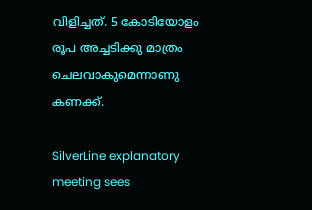വിളിച്ചത്. 5 കോടിയോളം രൂപ അച്ചടിക്കു മാത്രം ചെലവാകുമെന്നാണു കണക്ക്.

SilverLine explanatory meeting sees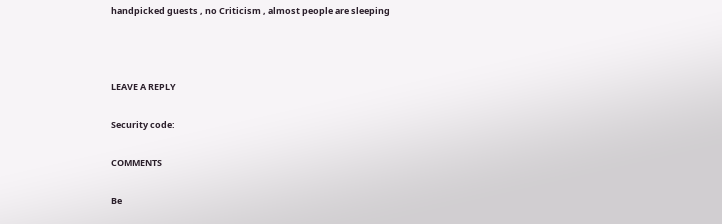handpicked guests , no Criticism , almost people are sleeping



LEAVE A REPLY

Security code:

COMMENTS

Be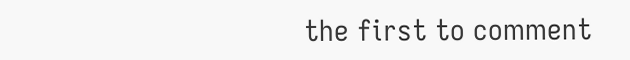the first to comment